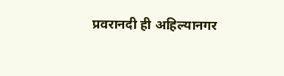प्रवरानदी ही अहिल्यानगर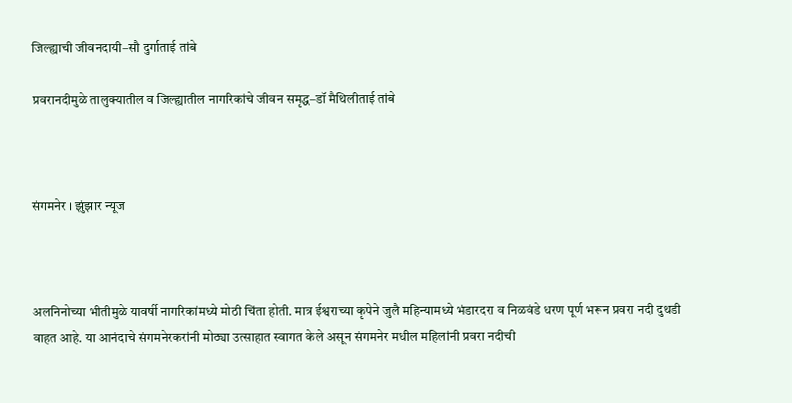जिल्ह्याची जीवनदायी–सौ दुर्गाताई तांबे

प्रवरानदीमुळे तालुक्यातील व जिल्ह्यातील नागरिकांचे जीवन समृद्ध–डॉ मैथिलीताई तांबे



संगमनेर । झुंझार न्यूज



अलनिनोच्या भीतीमुळे यावर्षी नागरिकांमध्ये मोठी चिंता होती. मात्र ईश्वराच्या कृपेने जुलै महिन्यामध्ये भंडारदरा व निळवंडे धरण पूर्ण भरून प्रवरा नदी दुथडी वाहत आहे. या आनंदाचे संगमनेरकरांनी मोठ्या उत्साहात स्वागत केले असून संगमनेर मधील महिलांनी प्रवरा नदीची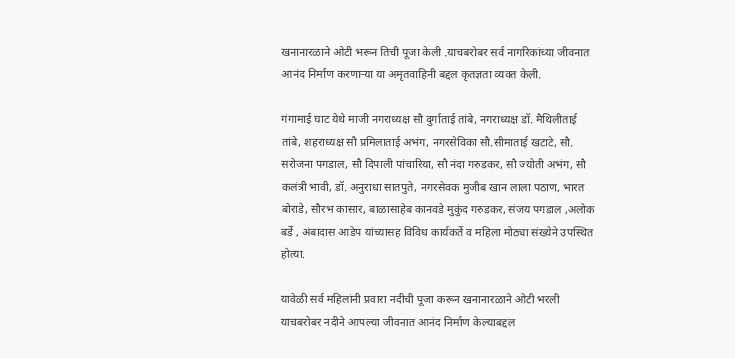खनानारळाने ओटी भरून तिची पूजा केली .याचबरोबर सर्व नागरिकांच्या जीवनात आनंद निर्माण करणाऱ्या या अमृतवाहिनी बद्दल कृतज्ञता व्यक्त केली.

गंगामाई घाट येथे माजी नगराध्यक्ष सौ दुर्गाताई तांबे, नगराध्यक्ष डॉ. मैथिलीताई तांबे, शहराध्यक्ष सौ प्रमिलाताई अभंग, नगरसेविका सौ.सीमाताई खटाटे, सौ. सरोजना पगडाल, सौ दिपाली पांचारिया, सौ नंदा गरुडकर, सौ ज्योती अभंग, सौ कलंत्री भावी, डॉ. अनुराधा सातपुते, नगरसेवक मुजीब खान लाला पठाण, भारत बोराडे, सौरभ कासार, बाळासाहेब कानवडे मुकुंद गरुडकर, संजय पगडाल ,अलोक बर्डे , अंबादास आडेप यांच्यासह विविध कार्यकर्ते व महिला मोठ्या संख्येने उपस्थित होत्या.

यावेळी सर्व महिलांनी प्रवारा नदीची पूजा करून खनानारळाने ओटी भरली याचबरोबर नदीने आपल्या जीवनात आनंद निर्माण केल्याबद्दल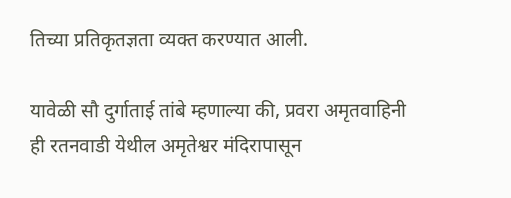तिच्या प्रतिकृतज्ञता व्यक्त करण्यात आली.

यावेळी सौ दुर्गाताई तांबे म्हणाल्या की, प्रवरा अमृतवाहिनी ही रतनवाडी येथील अमृतेश्वर मंदिरापासून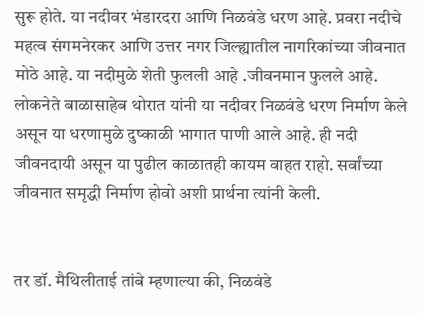सुरू होते. या नदीवर भंडारदरा आणि निळवंडे धरण आहे. प्रवरा नदीचे महत्व संगमनेरकर आणि उत्तर नगर जिल्ह्यातील नागरिकांच्या जीवनात मोठे आहे. या नदीमुळे शेती फुलली आहे .जीवनमान फुलले आहे. लोकनेते बाळासाहेब थोरात यांनी या नदीवर निळवंडे धरण निर्माण केले असून या धरणामुळे दुष्काळी भागात पाणी आले आहे. ही नदी जीवनदायी असून या पुढील काळातही कायम वाहत राहो. सर्वांच्या जीवनात समृद्धी निर्माण होवो अशी प्रार्थना त्यांनी केली.


तर डॉ. मैथिलीताई तांबे म्हणाल्या की, निळवंडे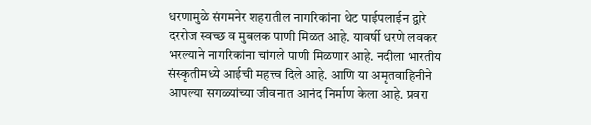धरणामुळे संगमनेर शहरातील नागरिकांना थेट पाईपलाईन द्वारे दररोज स्वच्छ व मुबलक पाणी मिळत आहे. यावर्षी धरणे लवकर भरल्याने नागरिकांना चांगले पाणी मिळणार आहे. नदीला भारतीय संस्कृतीमध्ये आईची महत्त्व दिले आहे. आणि या अमृतवाहिनीने आपल्या सगळ्यांच्या जीवनात आनंद निर्माण केला आहे. प्रवरा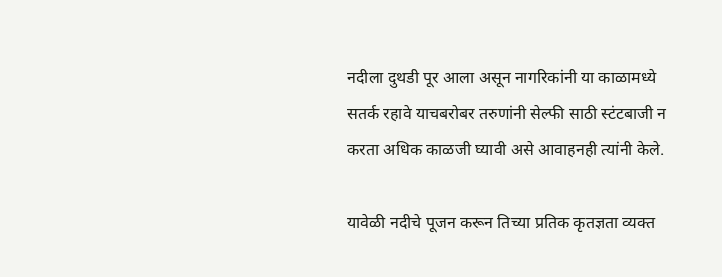नदीला दुथडी पूर आला असून नागरिकांनी या काळामध्ये सतर्क रहावे याचबरोबर तरुणांनी सेल्फी साठी स्टंटबाजी न करता अधिक काळजी घ्यावी असे आवाहनही त्यांनी केले.

यावेळी नदीचे पूजन करून तिच्या प्रतिक कृतज्ञता व्यक्त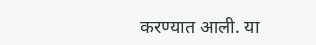करण्यात आली. या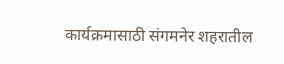कार्यक्रमासाठी संगमनेर शहरातील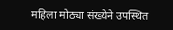महिला मोठ्या संख्येने उपस्थित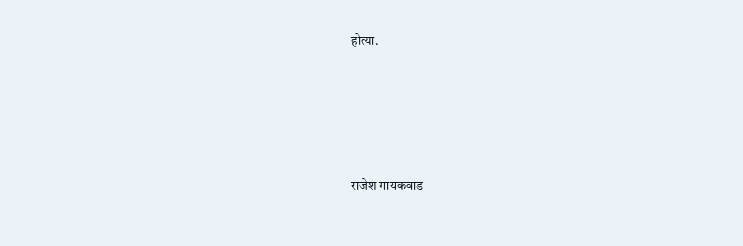होत्या.





राजेश गायकवाड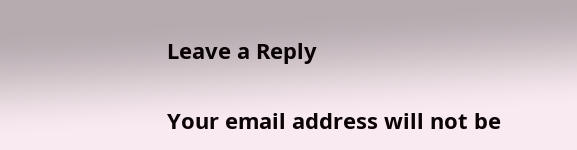Leave a Reply

Your email address will not be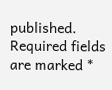published. Required fields are marked *